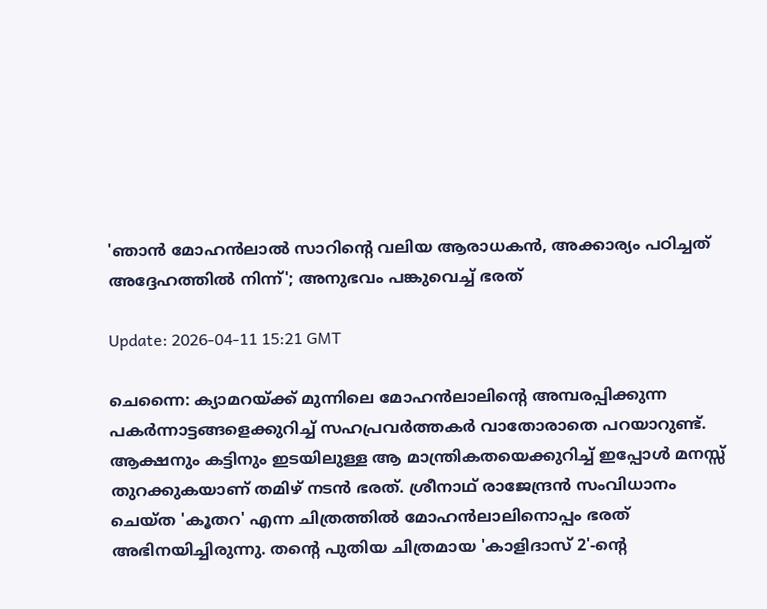'ഞാൻ മോഹൻലാൽ സാറിന്റെ വലിയ ആരാധകൻ, അക്കാര്യം പഠിച്ചത് അദ്ദേഹത്തിൽ നിന്ന്'; അനുഭവം പങ്കുവെച്ച് ഭരത്

Update: 2026-04-11 15:21 GMT

ചെന്നൈ: ക്യാമറയ്ക്ക് മുന്നിലെ മോഹൻലാലിന്റെ അമ്പരപ്പിക്കുന്ന പകർന്നാട്ടങ്ങളെക്കുറിച്ച് സഹപ്രവർത്തകർ വാതോരാതെ പറയാറുണ്ട്. ആക്ഷനും കട്ടിനും ഇടയിലുള്ള ആ മാന്ത്രികതയെക്കുറിച്ച് ഇപ്പോൾ മനസ്സ് തുറക്കുകയാണ് തമിഴ് നടൻ ഭരത്. ശ്രീനാഥ് രാജേന്ദ്രൻ സംവിധാനം ചെയ്ത 'കൂതറ' എന്ന ചിത്രത്തിൽ മോഹൻലാലിനൊപ്പം ഭരത് അഭിനയിച്ചിരുന്നു. തന്റെ പുതിയ ചിത്രമായ 'കാളിദാസ് 2'-ന്റെ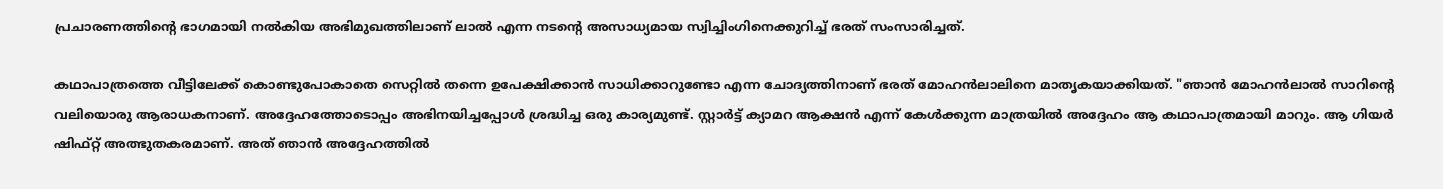പ്രചാരണത്തിന്റെ ഭാഗമായി നൽകിയ അഭിമുഖത്തിലാണ് ലാൽ എന്ന നടന്റെ അസാധ്യമായ സ്വിച്ചിംഗിനെക്കുറിച്ച് ഭരത് സംസാരിച്ചത്.

കഥാപാത്രത്തെ വീട്ടിലേക്ക് കൊണ്ടുപോകാതെ സെറ്റിൽ തന്നെ ഉപേക്ഷിക്കാൻ സാധിക്കാറുണ്ടോ എന്ന ചോദ്യത്തിനാണ് ഭരത് മോഹൻലാലിനെ മാതൃകയാക്കിയത്. "ഞാൻ മോഹൻലാൽ സാറിന്റെ വലിയൊരു ആരാധകനാണ്. അദ്ദേഹത്തോടൊപ്പം അഭിനയിച്ചപ്പോൾ ശ്രദ്ധിച്ച ഒരു കാര്യമുണ്ട്. സ്റ്റാർട്ട് ക്യാമറ ആക്ഷൻ എന്ന് കേൾക്കുന്ന മാത്രയിൽ അദ്ദേഹം ആ കഥാപാത്രമായി മാറും. ആ ഗിയർ ഷിഫ്റ്റ് അത്ഭുതകരമാണ്. അത് ഞാൻ അദ്ദേഹത്തിൽ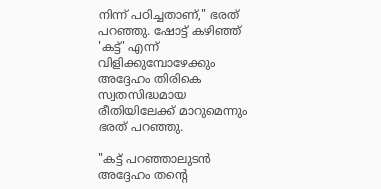നിന്ന് പഠിച്ചതാണ്," ഭരത് പറഞ്ഞു. ഷോട്ട് കഴിഞ്ഞ് 'കട്ട്' എന്ന് വിളിക്കുമ്പോഴേക്കും അദ്ദേഹം തിരികെ സ്വതസിദ്ധമായ രീതിയിലേക്ക് മാറുമെന്നും ഭരത് പറഞ്ഞു.

"കട്ട് പറഞ്ഞാലുടൻ അദ്ദേഹം തന്റെ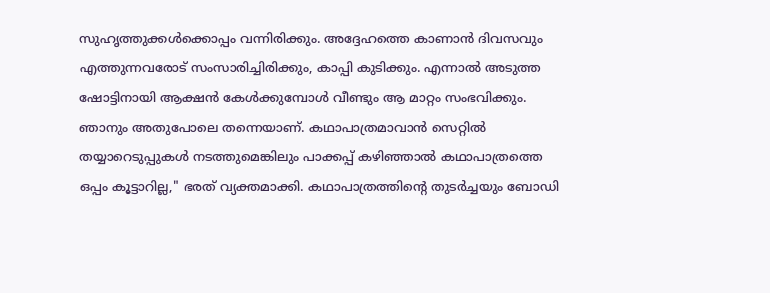സുഹൃത്തുക്കൾക്കൊപ്പം വന്നിരിക്കും. അദ്ദേഹത്തെ കാണാൻ ദിവസവും എത്തുന്നവരോട് സംസാരിച്ചിരിക്കും, കാപ്പി കുടിക്കും. എന്നാൽ അടുത്ത ഷോട്ടിനായി ആക്ഷൻ കേൾക്കുമ്പോൾ വീണ്ടും ആ മാറ്റം സംഭവിക്കും. ഞാനും അതുപോലെ തന്നെയാണ്. കഥാപാത്രമാവാൻ സെറ്റിൽ തയ്യാറെടുപ്പുകൾ നടത്തുമെങ്കിലും പാക്കപ്പ് കഴിഞ്ഞാൽ കഥാപാത്രത്തെ ഒപ്പം കൂട്ടാറില്ല," ഭരത് വ്യക്തമാക്കി. കഥാപാത്രത്തിന്റെ തുടർച്ചയും ബോഡി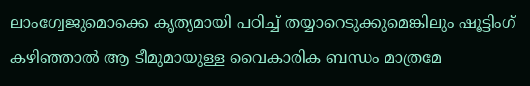ലാംഗ്വേജുമൊക്കെ കൃത്യമായി പഠിച്ച് തയ്യാറെടുക്കുമെങ്കിലും ഷൂട്ടിംഗ് കഴിഞ്ഞാൽ ആ ടീമുമായുള്ള വൈകാരിക ബന്ധം മാത്രമേ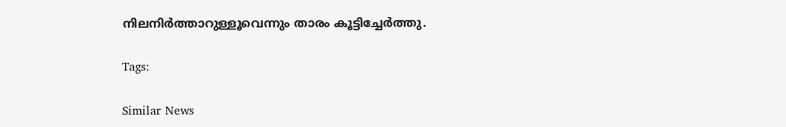നിലനിർത്താറുള്ളൂവെന്നും താരം കൂട്ടിച്ചേർത്തു.

Tags:

Similar News